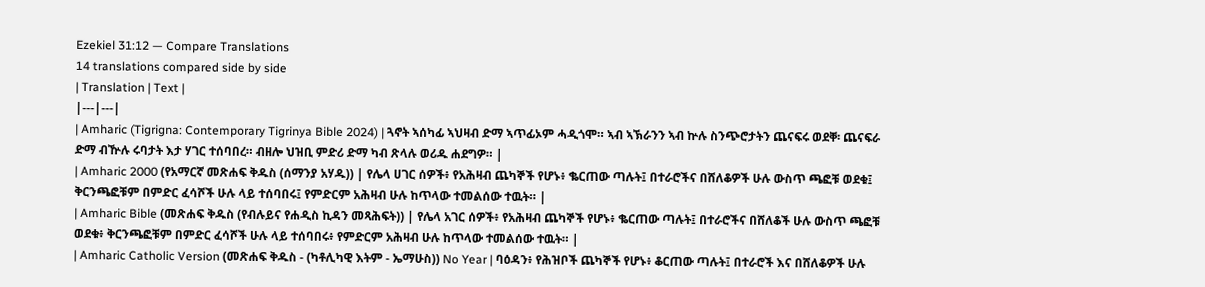Ezekiel 31:12 — Compare Translations
14 translations compared side by side
| Translation | Text |
|---|---|
| Amharic (Tigrigna: Contemporary Tigrinya Bible 2024) | ጓኖት ኣሰካፊ ኣህዛብ ድማ ኣጥፊኦም ሓዲጎሞ። ኣብ ኣኽራንን ኣብ ኵሉ ስንጭሮታትን ጨናፍሩ ወደቐ፡ ጨናፍራ ድማ ብዅሉ ሩባታት እታ ሃገር ተሰባበረ። ብዘሎ ህዝቢ ምድሪ ድማ ካብ ጽላሉ ወሪዱ ሐደግዎ። |
| Amharic 2000 (የአማርኛ መጽሐፍ ቅዱስ (ሰማንያ አሃዱ)) | የሌላ ሀገር ሰዎች፥ የአሕዛብ ጨካኞች የሆኑ፥ ቈርጠው ጣሉት፤ በተራሮችና በሸለቆዎች ሁሉ ውስጥ ጫፎቹ ወደቁ፤ ቅርንጫፎቹም በምድር ፈሳሾች ሁሉ ላይ ተሰባበሩ፤ የምድርም አሕዛብ ሁሉ ከጥላው ተመልሰው ተዉት። |
| Amharic Bible (መጽሐፍ ቅዱስ (የብሉይና የሐዲስ ኪዳን መጻሕፍት)) | የሌላ አገር ሰዎች፥ የአሕዛብ ጨካኞች የሆኑ፥ ቈርጠው ጣሉት፤ በተራሮችና በሸለቆች ሁሉ ውስጥ ጫፎቹ ወደቁ፥ ቅርንጫፎቹም በምድር ፈሳሾች ሁሉ ላይ ተሰባበሩ፥ የምድርም አሕዛብ ሁሉ ከጥላው ተመልሰው ተዉት። |
| Amharic Catholic Version (መጽሐፍ ቅዱስ - (ካቶሊካዊ እትም - ኤማሁስ)) No Year | ባዕዳን፥ የሕዝቦች ጨካኞች የሆኑ፥ ቆርጠው ጣሉት፤ በተራሮች እና በሸለቆዎች ሁሉ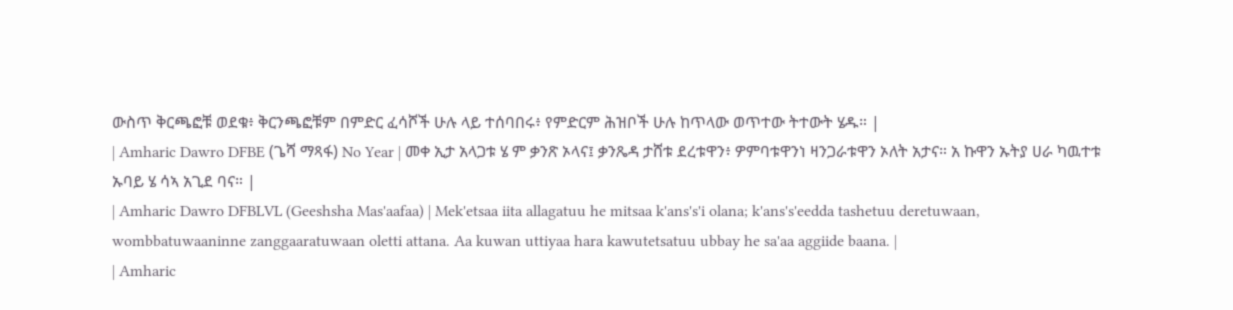ውስጥ ቅርጫፎቹ ወደቁ፥ ቅርንጫፎቹም በምድር ፈሳሾች ሁሉ ላይ ተሰባበሩ፥ የምድርም ሕዝቦች ሁሉ ከጥላው ወጥተው ትተውት ሄዱ። |
| Amharic Dawro DFBE (ጌሻ ማጻፋ) No Year | መቀ ኢታ አላጋቱ ሄ ም ቃንጽ ኦላና፤ ቃንጼዳ ታሸቱ ደረቱዋን፥ ዎምባቱዋንነ ዛንጋራቱዋን ኦለት አታና። አ ኩዋን ኡትያ ሀራ ካዉተቱ ኡባይ ሄ ሳኣ አጊደ ባና። |
| Amharic Dawro DFBLVL (Geeshsha Mas'aafaa) | Mek'etsaa iita allagatuu he mitsaa k'ans's'i olana; k'ans's'eedda tashetuu deretuwaan, wombbatuwaaninne zanggaaratuwaan oletti attana. Aa kuwan uttiyaa hara kawutetsatuu ubbay he sa'aa aggiide baana. |
| Amharic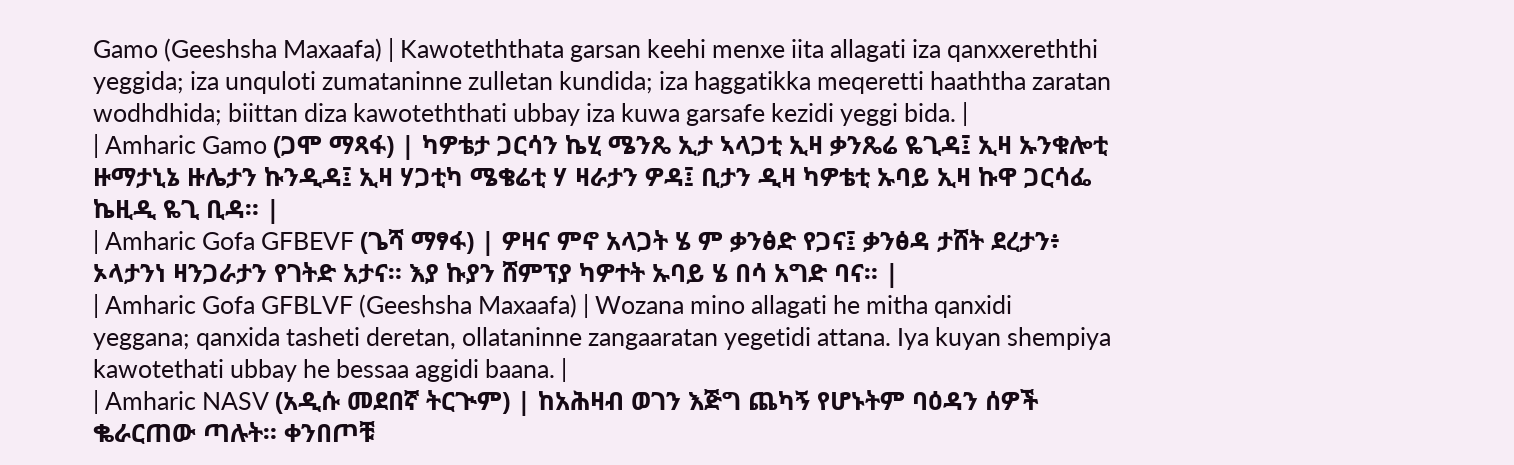Gamo (Geeshsha Maxaafa) | Kawoteththata garsan keehi menxe iita allagati iza qanxxereththi yeggida; iza unquloti zumataninne zulletan kundida; iza haggatikka meqeretti haaththa zaratan wodhdhida; biittan diza kawoteththati ubbay iza kuwa garsafe kezidi yeggi bida. |
| Amharic Gamo (ጋሞ ማጻፋ) | ካዎቴታ ጋርሳን ኬሂ ሜንጼ ኢታ ኣላጋቲ ኢዛ ቃንጼሬ ዬጊዳ፤ ኢዛ ኡንቁሎቲ ዙማታኒኔ ዙሌታን ኩንዲዳ፤ ኢዛ ሃጋቲካ ሜቄሬቲ ሃ ዛራታን ዎዳ፤ ቢታን ዲዛ ካዎቴቲ ኡባይ ኢዛ ኩዋ ጋርሳፌ ኬዚዲ ዬጊ ቢዳ። |
| Amharic Gofa GFBEVF (ጌሻ ማፃፋ) | ዎዛና ምኖ አላጋት ሄ ም ቃንፅድ የጋና፤ ቃንፅዳ ታሸት ደረታን፥ ኦላታንነ ዛንጋራታን የገትድ አታና። እያ ኩያን ሸምፕያ ካዎተት ኡባይ ሄ በሳ አግድ ባና። |
| Amharic Gofa GFBLVF (Geeshsha Maxaafa) | Wozana mino allagati he mitha qanxidi yeggana; qanxida tasheti deretan, ollataninne zangaaratan yegetidi attana. Iya kuyan shempiya kawotethati ubbay he bessaa aggidi baana. |
| Amharic NASV (አዲሱ መደበኛ ትርጒም) | ከአሕዛብ ወገን እጅግ ጨካኝ የሆኑትም ባዕዳን ሰዎች ቈራርጠው ጣሉት። ቀንበጦቹ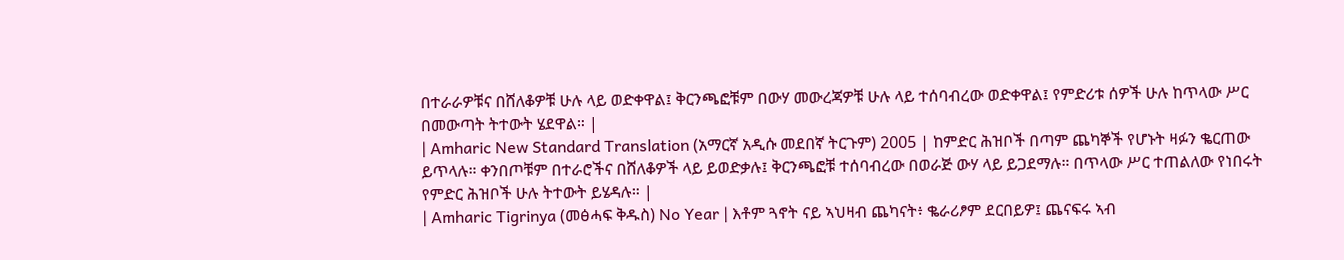በተራራዎቹና በሸለቆዎቹ ሁሉ ላይ ወድቀዋል፤ ቅርንጫፎቹም በውሃ መውረጃዎቹ ሁሉ ላይ ተሰባብረው ወድቀዋል፤ የምድሪቱ ሰዎች ሁሉ ከጥላው ሥር በመውጣት ትተውት ሄደዋል። |
| Amharic New Standard Translation (አማርኛ አዲሱ መደበኛ ትርጉም) 2005 | ከምድር ሕዝቦች በጣም ጨካኞች የሆኑት ዛፉን ቈርጠው ይጥላሉ። ቀንበጦቹም በተራሮችና በሸለቆዎች ላይ ይወድቃሉ፤ ቅርንጫፎቹ ተሰባብረው በወራጅ ውሃ ላይ ይጋደማሉ። በጥላው ሥር ተጠልለው የነበሩት የምድር ሕዝቦች ሁሉ ትተውት ይሄዳሉ። |
| Amharic Tigrinya (መፅሓፍ ቅዱስ) No Year | እቶም ጓኖት ናይ ኣህዛብ ጨካናት፥ ቈራሪፆም ደርበይዎ፤ ጨናፍሩ ኣብ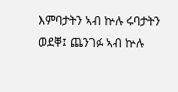እምባታትን ኣብ ኵሉ ሩባታትን ወደቐ፤ ጨንገፉ ኣብ ኵሉ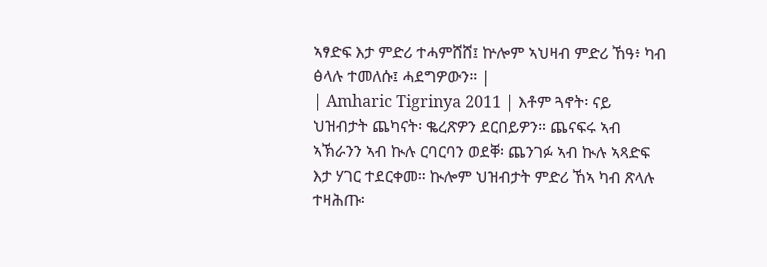ኣፃድፍ እታ ምድሪ ተሓምሸሸ፤ ኵሎም ኣህዛብ ምድሪ ኸዓ፥ ካብ ፅላሉ ተመለሱ፤ ሓደግዎውን። |
| Amharic Tigrinya 2011 | እቶም ጓኖት፡ ናይ ህዝብታት ጨካናት፡ ቈረጽዎን ደርበይዎን። ጨናፍሩ ኣብ ኣኽራንን ኣብ ኲሉ ርባርባን ወደቐ፡ ጨንገፉ ኣብ ኲሉ ኣጻድፍ እታ ሃገር ተደርቀመ። ኲሎም ህዝብታት ምድሪ ኸኣ ካብ ጽላሉ ተዛሕጡ፡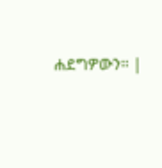ሐደግዎውን። |